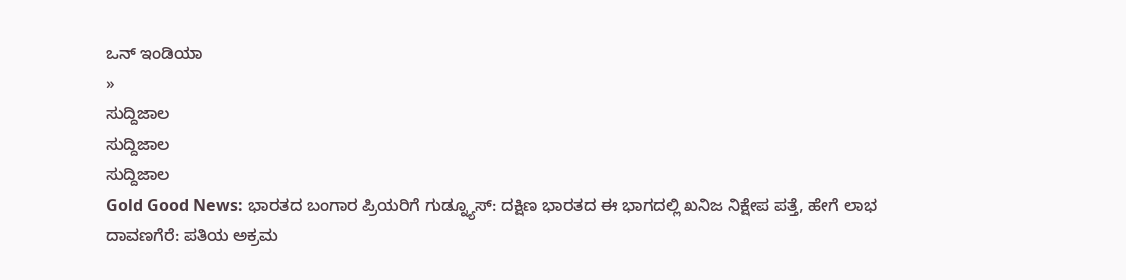ಒನ್ ಇಂಡಿಯಾ
»
ಸುದ್ದಿಜಾಲ
ಸುದ್ದಿಜಾಲ
ಸುದ್ದಿಜಾಲ
Gold Good News: ಭಾರತದ ಬಂಗಾರ ಪ್ರಿಯರಿಗೆ ಗುಡ್ನ್ಯೂಸ್: ದಕ್ಷಿಣ ಭಾರತದ ಈ ಭಾಗದಲ್ಲಿ ಖನಿಜ ನಿಕ್ಷೇಪ ಪತ್ತೆ, ಹೇಗೆ ಲಾಭ
ದಾವಣಗೆರೆ: ಪತಿಯ ಅಕ್ರಮ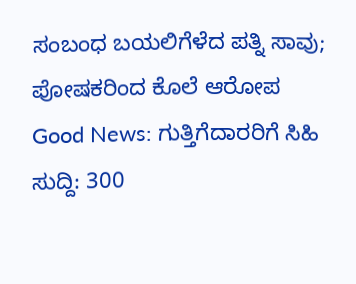ಸಂಬಂಧ ಬಯಲಿಗೆಳೆದ ಪತ್ನಿ ಸಾವು; ಪೋಷಕರಿಂದ ಕೊಲೆ ಆರೋಪ
Good News: ಗುತ್ತಿಗೆದಾರರಿಗೆ ಸಿಹಿ ಸುದ್ದಿ: 300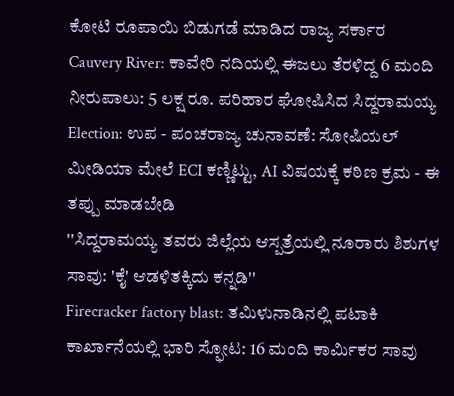ಕೋಟಿ ರೂಪಾಯಿ ಬಿಡುಗಡೆ ಮಾಡಿದ ರಾಜ್ಯ ಸರ್ಕಾರ
Cauvery River: ಕಾವೇರಿ ನದಿಯಲ್ಲಿ ಈಜಲು ತೆರಳಿದ್ದ 6 ಮಂದಿ ನೀರುಪಾಲು: 5 ಲಕ್ಷ ರೂ. ಪರಿಹಾರ ಘೋಷಿಸಿದ ಸಿದ್ದರಾಮಯ್ಯ
Election: ಉಪ - ಪಂಚರಾಜ್ಯ ಚುನಾವಣೆ: ಸೋಷಿಯಲ್ ಮೀಡಿಯಾ ಮೇಲೆ ECI ಕಣ್ಣಿಟ್ಟು, AI ವಿಷಯಕ್ಕೆ ಕಠಿಣ ಕ್ರಮ - ಈ ತಪ್ಪು ಮಾಡಬೇಡಿ
''ಸಿದ್ದರಾಮಯ್ಯ ತವರು ಜಿಲ್ಲೆಯ ಆಸ್ಪತ್ರೆಯಲ್ಲಿ ನೂರಾರು ಶಿಶುಗಳ ಸಾವು: 'ಕೈ' ಆಡಳಿತಕ್ಕಿದು ಕನ್ನಡಿ''
Firecracker factory blast: ತಮಿಳುನಾಡಿನಲ್ಲಿ ಪಟಾಕಿ ಕಾರ್ಖಾನೆಯಲ್ಲಿ ಭಾರಿ ಸ್ಫೋಟ: 16 ಮಂದಿ ಕಾರ್ಮಿಕರ ಸಾವು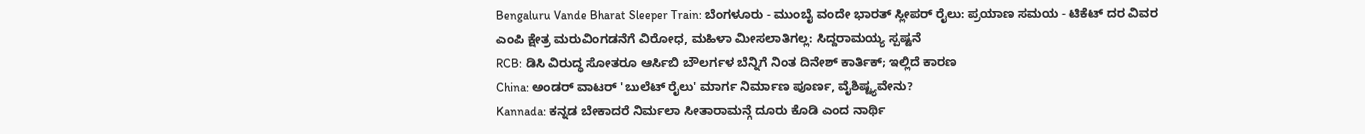Bengaluru Vande Bharat Sleeper Train: ಬೆಂಗಳೂರು - ಮುಂಬೈ ವಂದೇ ಭಾರತ್ ಸ್ಲೀಪರ್ ರೈಲು: ಪ್ರಯಾಣ ಸಮಯ - ಟಿಕೆಟ್ ದರ ವಿವರ
ಎಂಪಿ ಕ್ಷೇತ್ರ ಮರುವಿಂಗಡನೆಗೆ ವಿರೋಧ, ಮಹಿಳಾ ಮೀಸಲಾತಿಗಲ್ಲ: ಸಿದ್ದರಾಮಯ್ಯ ಸ್ಪಷ್ಟನೆ
RCB: ಡಿಸಿ ವಿರುದ್ಧ ಸೋತರೂ ಆರ್ಸಿಬಿ ಬೌಲರ್ಗಳ ಬೆನ್ನಿಗೆ ನಿಂತ ದಿನೇಶ್ ಕಾರ್ತಿಕ್; ಇಲ್ಲಿದೆ ಕಾರಣ
China: ಅಂಡರ್ ವಾಟರ್ 'ಬುಲೆಟ್ ರೈಲು' ಮಾರ್ಗ ನಿರ್ಮಾಣ ಪೂರ್ಣ, ವೈಶಿಷ್ಟ್ಯವೇನು?
Kannada: ಕನ್ನಡ ಬೇಕಾದರೆ ನಿರ್ಮಲಾ ಸೀತಾರಾಮನ್ಗೆ ದೂರು ಕೊಡಿ ಎಂದ ನಾರ್ಥಿ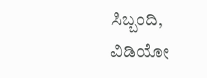ಸಿಬ್ಬಂದಿ, ವಿಡಿಯೋ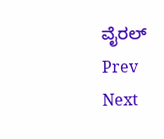ವೈರಲ್
Prev
Next